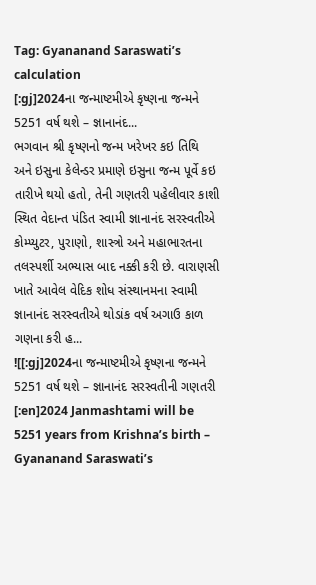Tag: Gyananand Saraswati’s calculation
[:gj]2024ના જન્માષ્ટમીએ કૃષ્ણના જન્મને 5251 વર્ષ થશે – જ્ઞાનાનંદ...
ભગવાન શ્રી કૃષ્ણનો જન્મ ખરેખર કઇ તિથિ અને ઇસુના કેલેન્ડર પ્રમાણે ઇસુના જન્મ પૂર્વે કઇ તારીખે થયો હતો, તેની ગણતરી પહેલીવાર કાશી સ્થિત વેદાન્ત પંડિત સ્વામી જ્ઞાનાનંદ સરસ્વતીએ કોમ્પ્યુટર, પુરાણો, શાસ્ત્રો અને મહાભારતના તલસ્પર્શી અભ્યાસ બાદ નક્કી કરી છે. વારાણસી ખાતે આવેલ વેદિક શોધ સંસ્થાનમના સ્વામી જ્ઞાનાનંદ સરસ્વતીએ થોડાંક વર્ષ અગાઉ કાળ ગણના કરી હ...
![[:gj]2024ના જન્માષ્ટમીએ કૃષ્ણના જન્મને 5251 વર્ષ થશે – જ્ઞાનાનંદ સરસ્વતીની ગણતરી [:en]2024 Janmashtami will be 5251 years from Krishna’s birth – Gyananand Saraswati’s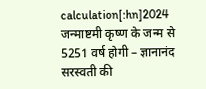calculation[:hn]2024 जन्माष्टमी कृष्ण के जन्म से 5251 वर्ष होगी – ज्ञानानंद सरस्वती की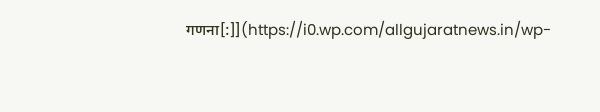गणना[:]](https://i0.wp.com/allgujaratnews.in/wp-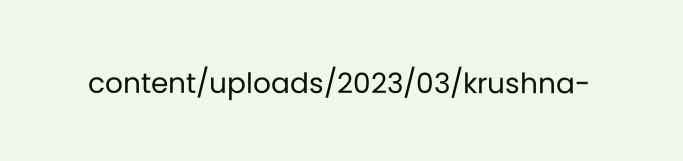content/uploads/2023/03/krushna-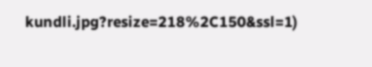kundli.jpg?resize=218%2C150&ssl=1)